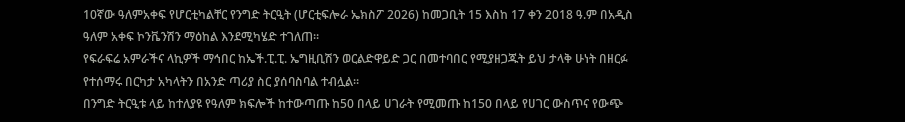10ኛው ዓለምአቀፍ የሆርቲካልቸር የንግድ ትርዒት (ሆርቲፍሎራ ኤክስፖ 2026) ከመጋቢት 15 እስከ 17 ቀን 2018 ዓ.ም በአዲስ ዓለም አቀፍ ኮንቬንሽን ማዕከል እንደሚካሄድ ተገለጠ።
የፍራፍሬ አምራችና ላኪዎች ማኅበር ከኤች.ፒ.ፒ. ኤግዚቢሽን ወርልድዋይድ ጋር በመተባበር የሚያዘጋጁት ይህ ታላቅ ሁነት በዘርፉ የተሰማሩ በርካታ አካላትን በአንድ ጣሪያ ስር ያሰባስባል ተብሏል።
በንግድ ትርዒቱ ላይ ከተለያዩ የዓለም ክፍሎች ከተውጣጡ ከ50 በላይ ሀገራት የሚመጡ ከ150 በላይ የሀገር ውስጥና የውጭ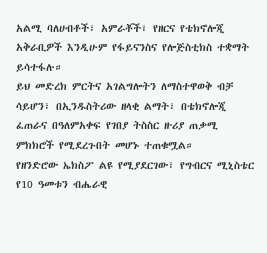አልሚ ባለሀብቶች፣ አምራቾች፣ የዘርና የቴክኖሎጂ አቅራቢዎች እንዲሁም የፋይናንስና የሎጅስቲክስ ተቋማት ይሳተፋሉ።
ይህ መድረክ ምርትና አገልግሎትን ለማስተዋወቅ ብቻ ሳይሆን፣ በኢንዱስትሪው ዘላቂ ልማት፣ በቴክኖሎጂ ፈጠራና በዓለምአቀፍ የገበያ ትስስር ዙሪያ ጠቃሚ ምክክሮች የሚደረጉበት መሆኑ ተጠቁሟል።
የዘንድሮው ኤክስፖ ልዩ የሚያደርገው፣ የግብርና ሚኒስቴር የ10 ዓመቱን ብሔራዊ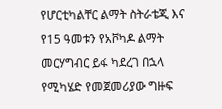የሆርቲካልቸር ልማት ስትራቴጂ እና የ15 ዓመቱን የአቮካዶ ልማት መርሃግብር ይፋ ካደረገ በኋላ የሚካሄድ የመጀመሪያው ግዙፍ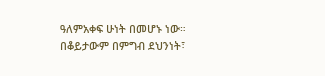ዓለምአቀፍ ሁነት በመሆኑ ነው።
በቆይታውም በምግብ ደህንነት፣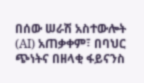በሰው ሠራሽ አስተውሎት (AI) አጠቃቀም፣ በባህር ጭነትና በዘላቂ ፋይናንስ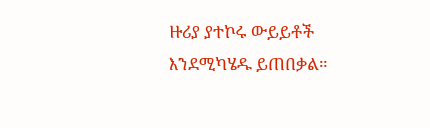ዙሪያ ያተኮሩ ውይይቶች እንደሚካሄዱ ይጠበቃል።